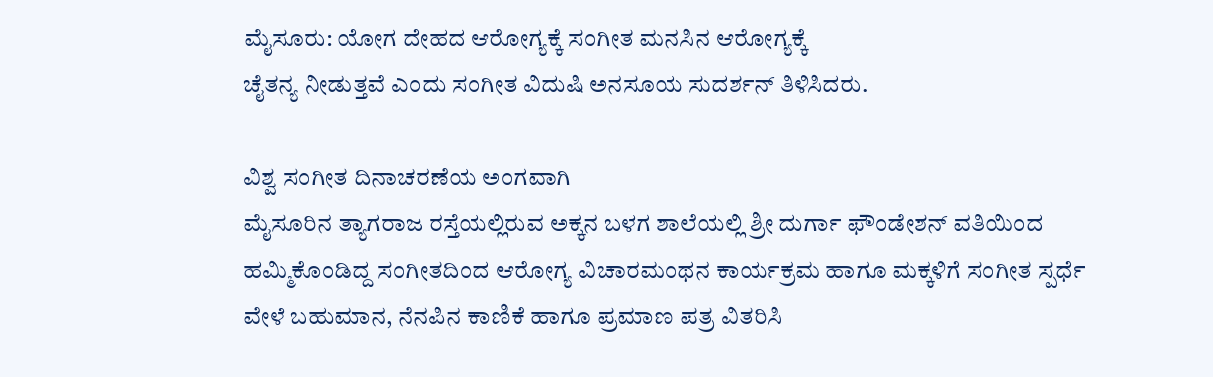ಮೈಸೂರು: ಯೋಗ ದೇಹದ ಆರೋಗ್ಯಕ್ಕೆ ಸಂಗೀತ ಮನಸಿನ ಆರೋಗ್ಯಕ್ಕೆ
ಚೈತನ್ಯ ನೀಡುತ್ತವೆ ಎಂದು ಸಂಗೀತ ವಿದುಷಿ ಅನಸೂಯ ಸುದರ್ಶನ್ ತಿಳಿಸಿದರು.

ವಿಶ್ವ ಸಂಗೀತ ದಿನಾಚರಣೆಯ ಅಂಗವಾಗಿ
ಮೈಸೂರಿನ ತ್ಯಾಗರಾಜ ರಸ್ತೆಯಲ್ಲಿರುವ ಅಕ್ಕನ ಬಳಗ ಶಾಲೆಯಲ್ಲಿ ಶ್ರೀ ದುರ್ಗಾ ಫೌಂಡೇಶನ್ ವತಿಯಿಂದ ಹಮ್ಮಿಕೊಂಡಿದ್ದ ಸಂಗೀತದಿಂದ ಆರೋಗ್ಯ ವಿಚಾರಮಂಥನ ಕಾರ್ಯಕ್ರಮ ಹಾಗೂ ಮಕ್ಕಳಿಗೆ ಸಂಗೀತ ಸ್ಪರ್ಧೆ ವೇಳೆ ಬಹುಮಾನ, ನೆನಪಿನ ಕಾಣಿಕೆ ಹಾಗೂ ಪ್ರಮಾಣ ಪತ್ರ ವಿತರಿಸಿ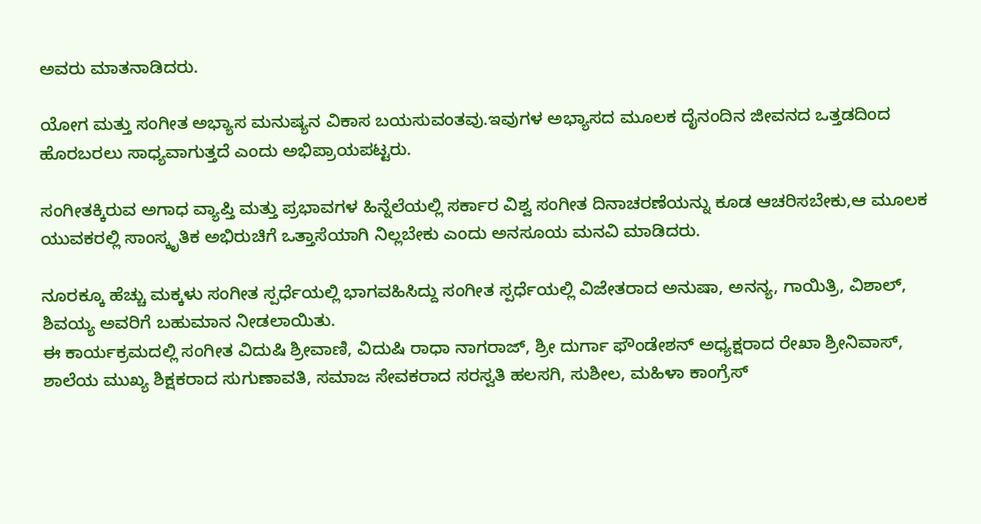ಅವರು ಮಾತನಾಡಿದರು.

ಯೋಗ ಮತ್ತು ಸಂಗೀತ ಅಭ್ಯಾಸ ಮನುಷ್ಯನ ವಿಕಾಸ ಬಯಸುವಂತವು.ಇವುಗಳ ಅಭ್ಯಾಸದ ಮೂಲಕ ದೈನಂದಿನ ಜೀವನದ ಒತ್ತಡದಿಂದ ಹೊರಬರಲು ಸಾಧ್ಯವಾಗುತ್ತದೆ ಎಂದು ಅಭಿಪ್ರಾಯಪಟ್ಟರು.

ಸಂಗೀತಕ್ಕಿರುವ ಅಗಾಧ ವ್ಯಾಪ್ತಿ ಮತ್ತು ಪ್ರಭಾವಗಳ ಹಿನ್ನೆಲೆಯಲ್ಲಿ ಸರ್ಕಾರ ವಿಶ್ವ ಸಂಗೀತ ದಿನಾಚರಣೆಯನ್ನು ಕೂಡ ಆಚರಿಸಬೇಕು,ಆ ಮೂಲಕ ಯುವಕರಲ್ಲಿ ಸಾಂಸ್ಕೃತಿಕ ಅಭಿರುಚಿಗೆ ಒತ್ತಾಸೆಯಾಗಿ ನಿಲ್ಲಬೇಕು ಎಂದು ಅನಸೂಯ ಮನವಿ ಮಾಡಿದರು.

ನೂರಕ್ಕೂ ಹೆಚ್ಚು ಮಕ್ಕಳು ಸಂಗೀತ ಸ್ಪರ್ಧೆಯಲ್ಲಿ ಭಾಗವಹಿಸಿದ್ದು ಸಂಗೀತ ಸ್ಪರ್ಧೆಯಲ್ಲಿ ವಿಜೇತರಾದ ಅನುಷಾ, ಅನನ್ಯ, ಗಾಯಿತ್ರಿ, ವಿಶಾಲ್, ಶಿವಯ್ಯ ಅವರಿಗೆ ಬಹುಮಾನ ನೀಡಲಾಯಿತು.
ಈ ಕಾರ್ಯಕ್ರಮದಲ್ಲಿ ಸಂಗೀತ ವಿದುಷಿ ಶ್ರೀವಾಣಿ, ವಿದುಷಿ ರಾಧಾ ನಾಗರಾಜ್, ಶ್ರೀ ದುರ್ಗಾ ಫೌಂಡೇಶನ್ ಅಧ್ಯಕ್ಷರಾದ ರೇಖಾ ಶ್ರೀನಿವಾಸ್, ಶಾಲೆಯ ಮುಖ್ಯ ಶಿಕ್ಷಕರಾದ ಸುಗುಣಾವತಿ, ಸಮಾಜ ಸೇವಕರಾದ ಸರಸ್ವತಿ ಹಲಸಗಿ, ಸುಶೀಲ, ಮಹಿಳಾ ಕಾಂಗ್ರೆಸ್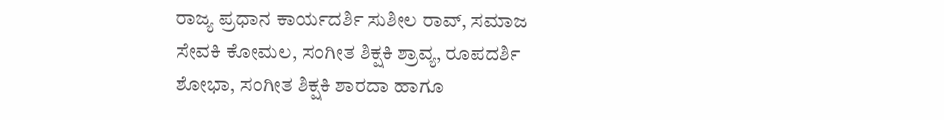ರಾಜ್ಯ ಪ್ರಧಾನ ಕಾರ್ಯದರ್ಶಿ ಸುಶೀಲ ರಾವ್, ಸಮಾಜ ಸೇವಕಿ ಕೋಮಲ, ಸಂಗೀತ ಶಿಕ್ಷಕಿ ಶ್ರಾವ್ಯ, ರೂಪದರ್ಶಿ ಶೋಭಾ, ಸಂಗೀತ ಶಿಕ್ಷಕಿ ಶಾರದಾ ಹಾಗೂ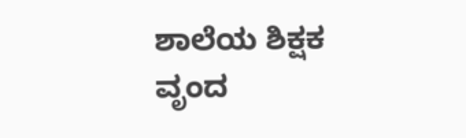ಶಾಲೆಯ ಶಿಕ್ಷಕ ವೃಂದ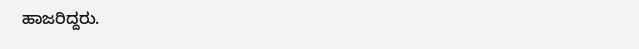ಹಾಜರಿದ್ದರು.